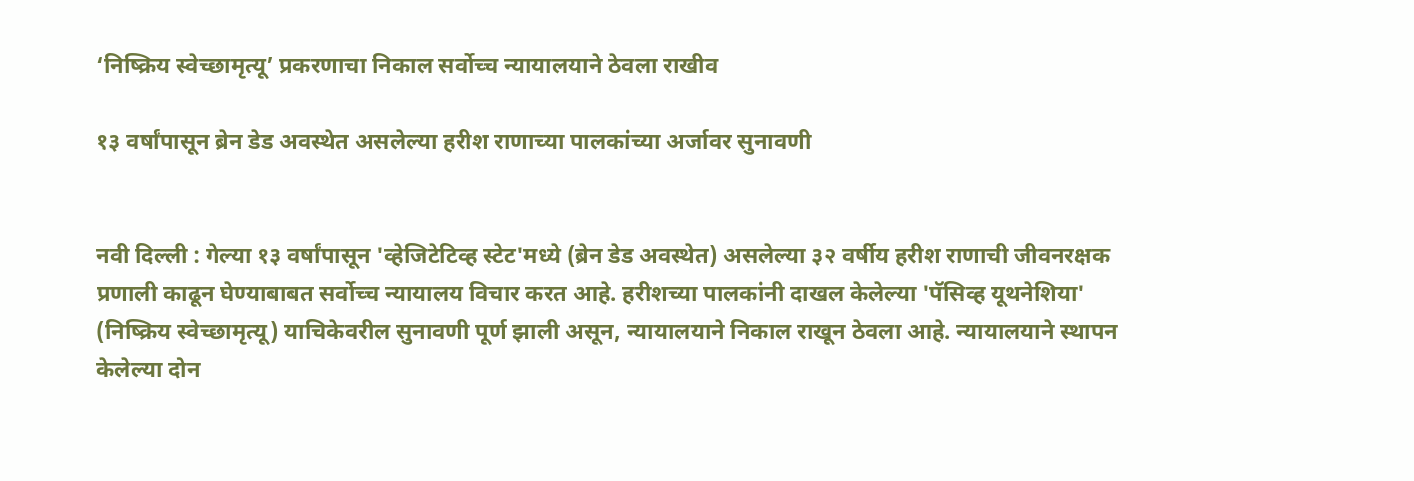‘निष्क्रिय स्वेच्छामृत्यू’ प्रकरणाचा निकाल सर्वोच्च न्यायालयाने ठेवला राखीव

१३ वर्षांपासून ब्रेन डेड अवस्थेत असलेल्या हरीश राणाच्या पालकांच्या अर्जावर सुनावणी


नवी दिल्ली : गेल्या १३ वर्षांपासून 'व्हेजिटेटिव्ह स्टेट'मध्ये (ब्रेन डेड अवस्थेत) असलेल्या ३२ वर्षीय हरीश राणाची जीवनरक्षक प्रणाली काढून घेण्याबाबत सर्वोच्च न्यायालय विचार करत आहे. हरीशच्या पालकांनी दाखल केलेल्या 'पॅसिव्ह यूथनेशिया' (निष्क्रिय स्वेच्छामृत्यू) याचिकेवरील सुनावणी पूर्ण झाली असून, न्यायालयाने निकाल राखून ठेवला आहे. न्यायालयाने स्थापन केलेल्या दोन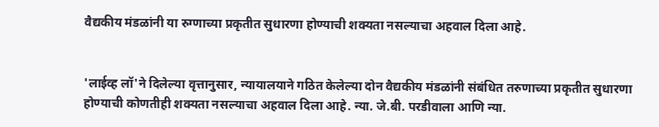वैद्यकीय मंडळांनी या रुग्णाच्या प्रकृतीत सुधारणा होण्याची शक्यता नसल्याचा अहवाल दिला आहे.


'लाईव्ह लॉ'ने दिलेल्या वृत्तानुसार, न्यायालयाने गठित केलेल्या दोन वैद्यकीय मंडळांनी संबंधित तरुणाच्या प्रकृतीत सुधारणा होण्याची कोणतीही शक्यता नसल्याचा अहवाल दिला आहे. न्या. जे.बी. परडीवाला आणि न्या.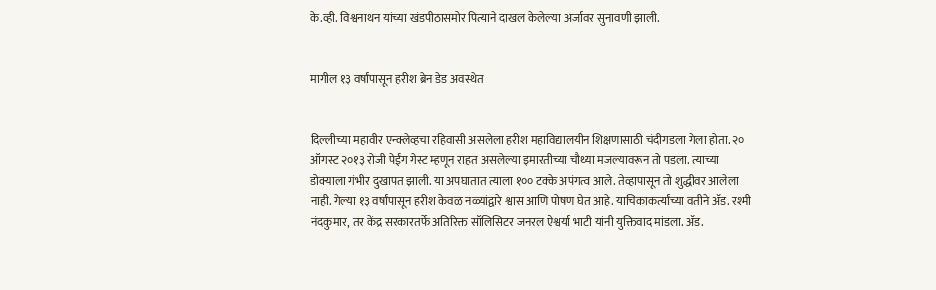के.व्ही. विश्वनाथन यांच्या खंडपीठासमोर पित्याने दाखल केलेल्या अर्जावर सुनावणी झाली.


मागील १३ वर्षांपासून हरीश ब्रेन डेड अवस्थेत


दिल्लीच्या महावीर एन्क्लेव्हचा रहिवासी असलेला हरीश महाविद्यालयीन शिक्षणासाठी चंदीगडला गेला होता. २० ऑगस्ट २०१३ रोजी पेईंग गेस्ट म्हणून राहत असलेल्या इमारतीच्या चौथ्या मजल्यावरून तो पडला. त्याच्या डोक्याला गंभीर दुखापत झाली. या अपघातात त्याला १०० टक्के अपंगत्व आले. तेव्हापासून तो शुद्धीवर आलेला नाही. गेल्या १३ वर्षांपासून हरीश केवळ नळ्यांद्वारे श्वास आणि पोषण घेत आहे. याचिकाकर्त्यांच्या वतीने ॲड. रश्मी नंदकुमार, तर केंद्र सरकारतर्फे अतिरिक्त सॉलिसिटर जनरल ऐश्वर्या भाटी यांनी युक्तिवाद मांडला. ॲड.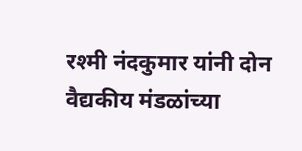रश्मी नंदकुमार यांनी दोन वैद्यकीय मंडळांच्या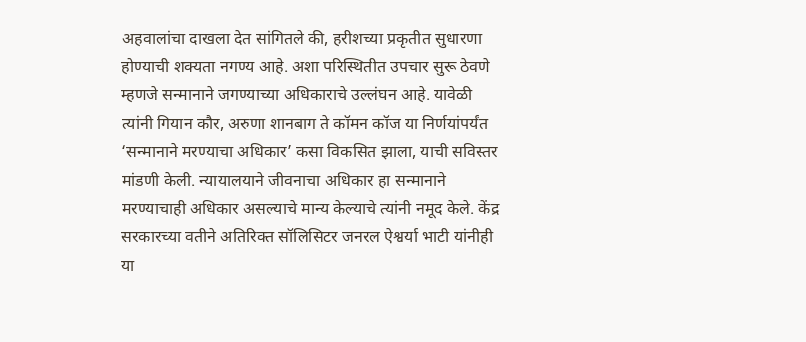अहवालांचा दाखला देत सांगितले की, हरीशच्या प्रकृतीत सुधारणा होण्याची शक्यता नगण्य आहे. अशा परिस्थितीत उपचार सुरू ठेवणे म्हणजे सन्मानाने जगण्याच्या अधिकाराचे उल्लंघन आहे. यावेळी त्यांनी गियान कौर, अरुणा शानबाग ते कॉमन कॉज या निर्णयांपर्यंत ‘सन्मानाने मरण्याचा अधिकार’ कसा विकसित झाला, याची सविस्तर मांडणी केली. न्यायालयाने जीवनाचा अधिकार हा सन्मानाने मरण्याचाही अधिकार असल्याचे मान्य केल्याचे त्यांनी नमूद केले. केंद्र सरकारच्या वतीने अतिरिक्त सॉलिसिटर जनरल ऐश्वर्या भाटी यांनीही या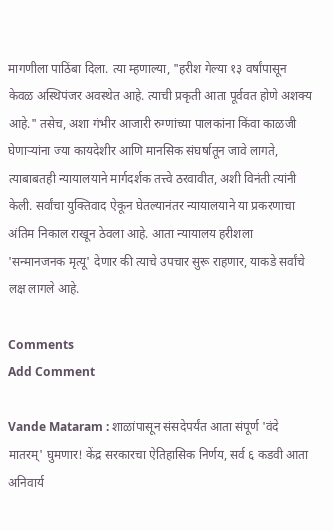मागणीला पाठिंबा दिला. त्या म्हणाल्या, "हरीश गेल्या १३ वर्षांपासून केवळ अस्थिपंजर अवस्थेत आहे. त्याची प्रकृती आता पूर्ववत होणे अशक्य आहे." तसेच, अशा गंभीर आजारी रुग्णांच्या पालकांना किंवा काळजी घेणाऱ्यांना ज्या कायदेशीर आणि मानसिक संघर्षातून जावे लागते, त्याबाबतही न्यायालयाने मार्गदर्शक तत्त्वे ठरवावीत, अशी विनंती त्यांनी केली. सर्वांचा युक्तिवाद ऐकून घेतल्यानंतर न्यायालयाने या प्रकरणाचा अंतिम निकाल राखून ठेवला आहे. आता न्यायालय हरीशला 'सन्मानजनक मृत्यू' देणार की त्याचे उपचार सुरू राहणार, याकडे सर्वांचे लक्ष लागले आहे.

Comments
Add Comment

Vande Mataram : शाळांपासून संसदेपर्यंत आता संपूर्ण 'वंदे मातरम्' घुमणार! केंद्र सरकारचा ऐतिहासिक निर्णय, सर्व ६ कडवी आता अनिवार्य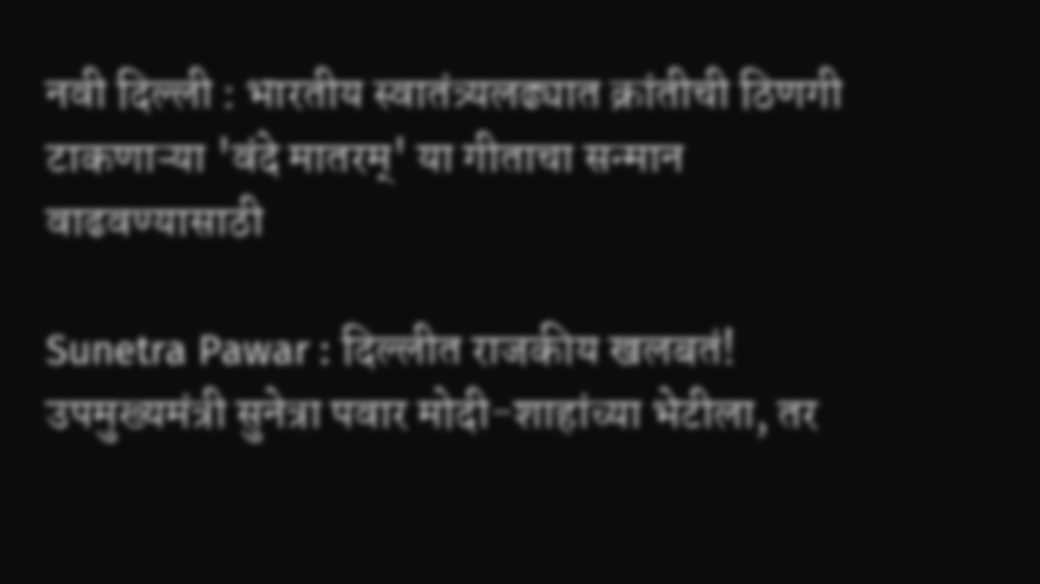नवी दिल्ली : भारतीय स्वातंत्र्यलढ्यात क्रांतीची ठिणगी टाकणाऱ्या 'वंदे मातरम्' या गीताचा सन्मान वाढवण्यासाठी

Sunetra Pawar : दिल्लीत राजकीय खलबतं! उपमुख्यमंत्री सुनेत्रा पवार मोदी-शाहांच्या भेटीला, तर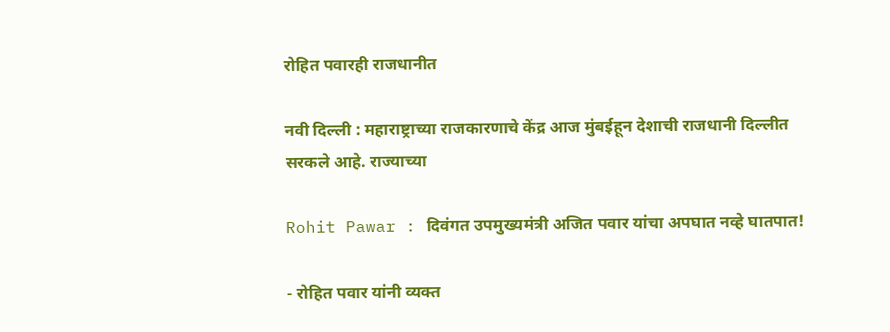रोहित पवारही राजधानीत

नवी दिल्ली : महाराष्ट्राच्या राजकारणाचे केंद्र आज मुंबईहून देशाची राजधानी दिल्लीत सरकले आहे. राज्याच्या

Rohit Pawar : दिवंगत उपमुख्यमंत्री अजित पवार यांचा अपघात नव्हे घातपात!

- रोहित पवार यांनी व्यक्त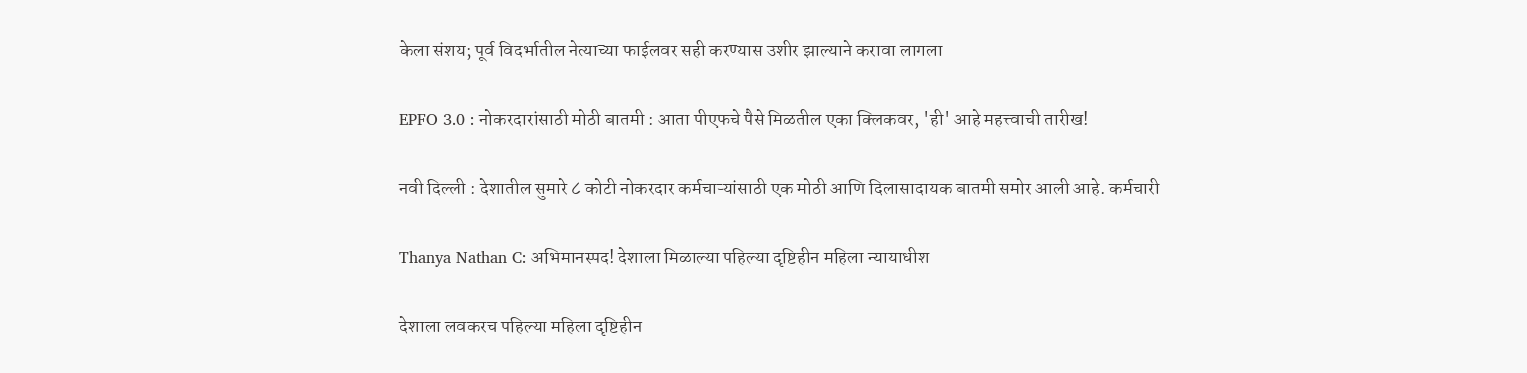केला संशय; पूर्व विदर्भातील नेत्याच्या फाईलवर सही करण्यास उशीर झाल्याने करावा लागला

EPFO 3.0 : नोकरदारांसाठी मोठी बातमी : आता पीएफचे पैसे मिळतील एका क्लिकवर, 'ही' आहे महत्त्वाची तारीख!

नवी दिल्ली : देशातील सुमारे ८ कोटी नोकरदार कर्मचाऱ्यांसाठी एक मोठी आणि दिलासादायक बातमी समोर आली आहे. कर्मचारी

Thanya Nathan C: अभिमानस्पद! देशाला मिळाल्या पहिल्या दृष्टिहीन महिला न्यायाधीश

देशाला लवकरच पहिल्या महिला दृष्टिहीन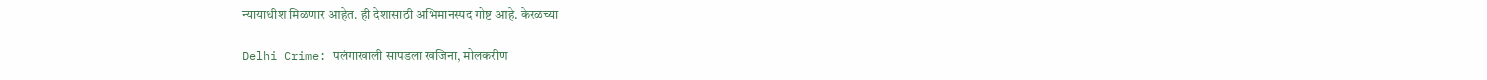न्यायाधीश मिळणार आहेत. ही देशासाठी अभिमानस्पद गोष्ट आहे. केरळच्या

Delhi Crime: पलंगाखाली सापडला खजिना, मोलकरीण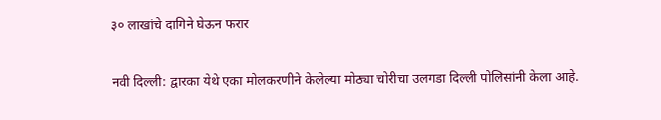३० लाखांचे दागिने घेऊन फरार

नवी दिल्ली: द्वारका येथे एका मोलकरणीने केलेल्या मोठ्या चोरीचा उलगडा दिल्ली पोलिसांनी केला आहे.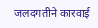जलदगतीने कारवाई